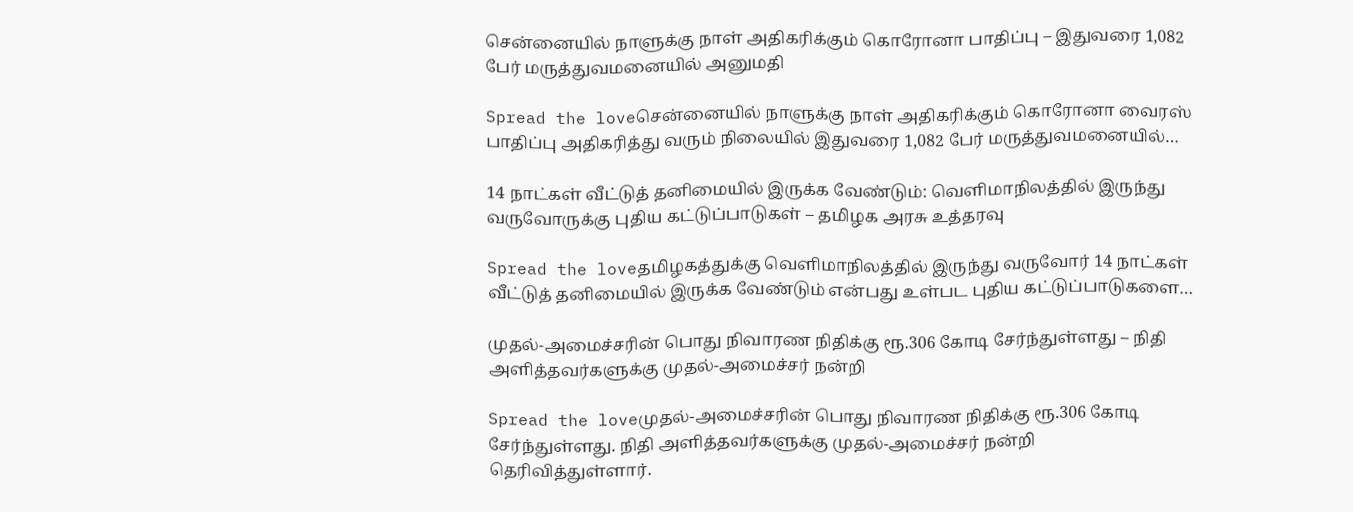சென்னையில் நாளுக்கு நாள் அதிகரிக்கும் கொரோனா பாதிப்பு – இதுவரை 1,082 பேர் மருத்துவமனையில் அனுமதி

Spread the loveசென்னையில் நாளுக்கு நாள் அதிகரிக்கும் கொரோனா வைரஸ் பாதிப்பு அதிகரித்து வரும் நிலையில் இதுவரை 1,082 பேர் மருத்துவமனையில்…

14 நாட்கள் வீட்டுத் தனிமையில் இருக்க வேண்டும்: வெளிமாநிலத்தில் இருந்து வருவோருக்கு புதிய கட்டுப்பாடுகள் – தமிழக அரசு உத்தரவு

Spread the loveதமிழகத்துக்கு வெளிமாநிலத்தில் இருந்து வருவோர் 14 நாட்கள் வீட்டுத் தனிமையில் இருக்க வேண்டும் என்பது உள்பட புதிய கட்டுப்பாடுகளை…

முதல்-அமைச்சரின் பொது நிவாரண நிதிக்கு ரூ.306 கோடி சேர்ந்துள்ளது – நிதி அளித்தவர்களுக்கு முதல்-அமைச்சர் நன்றி

Spread the loveமுதல்-அமைச்சரின் பொது நிவாரண நிதிக்கு ரூ.306 கோடி சேர்ந்துள்ளது. நிதி அளித்தவர்களுக்கு முதல்-அமைச்சர் நன்றி தெரிவித்துள்ளார்.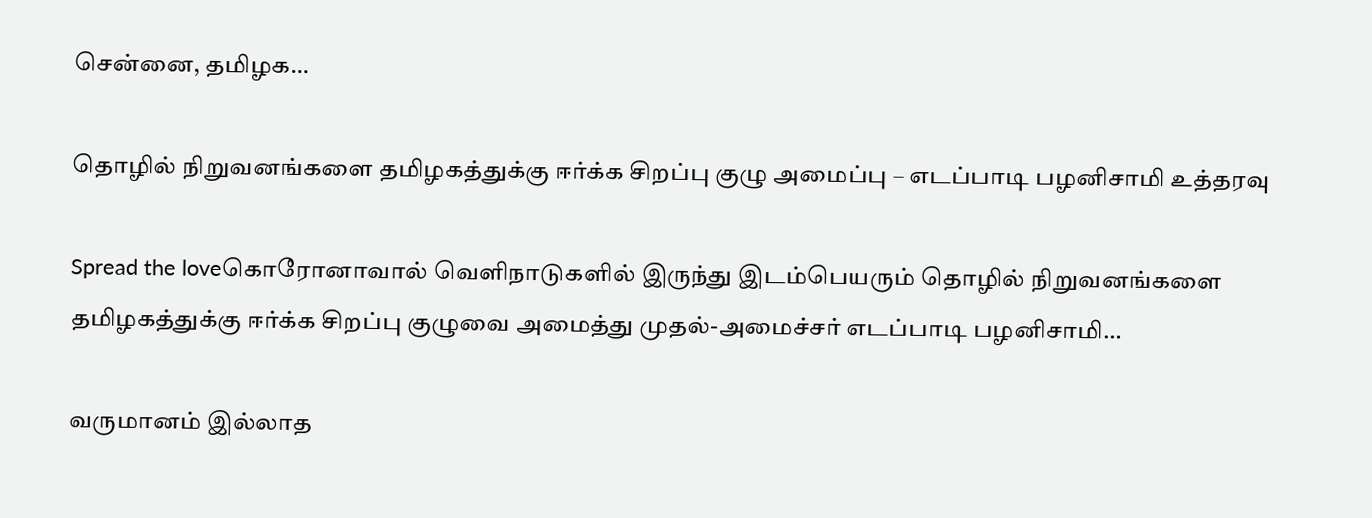சென்னை, தமிழக…

தொழில் நிறுவனங்களை தமிழகத்துக்கு ஈர்க்க சிறப்பு குழு அமைப்பு – எடப்பாடி பழனிசாமி உத்தரவு

Spread the loveகொரோனாவால் வெளிநாடுகளில் இருந்து இடம்பெயரும் தொழில் நிறுவனங்களை தமிழகத்துக்கு ஈர்க்க சிறப்பு குழுவை அமைத்து முதல்-அமைச்சர் எடப்பாடி பழனிசாமி…

வருமானம் இல்லாத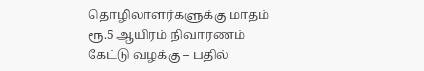தொழிலாளர்களுக்கு மாதம் ரூ.5 ஆயிரம் நிவாரணம் கேட்டு வழக்கு – பதில்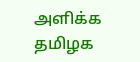அளிக்க தமிழக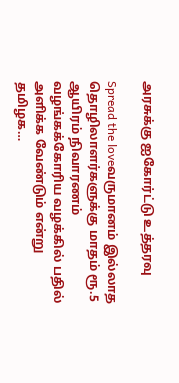அரசுக்கு ஐகோர்ட்டு உத்தரவு

Spread the loveவருமானம் இல்லாத தொழிலாளர்களுக்கு மாதம் ரூ.5 ஆயிரம் நிவாரணம் வழங்கக்கோரிய வழக்கில் பதில் அளிக்க வேண்டும் என்று தமிழக…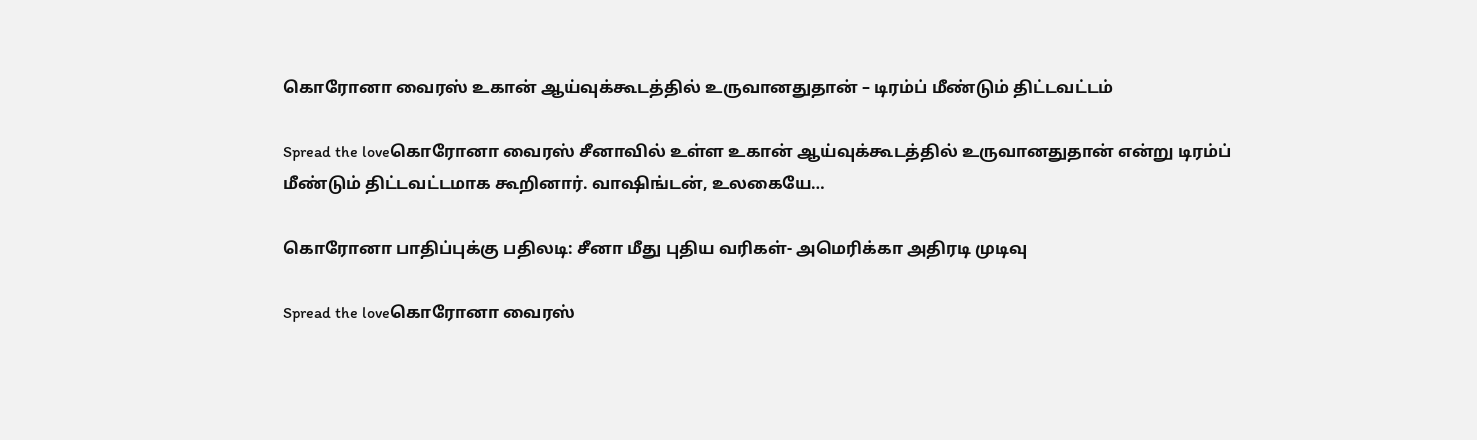கொரோனா வைரஸ் உகான் ஆய்வுக்கூடத்தில் உருவானதுதான் – டிரம்ப் மீண்டும் திட்டவட்டம்

Spread the loveகொரோனா வைரஸ் சீனாவில் உள்ள உகான் ஆய்வுக்கூடத்தில் உருவானதுதான் என்று டிரம்ப் மீண்டும் திட்டவட்டமாக கூறினார். வாஷிங்டன், உலகையே…

கொரோனா பாதிப்புக்கு பதிலடி: சீனா மீது புதிய வரிகள்- அமெரிக்கா அதிரடி முடிவு

Spread the loveகொரோனா வைரஸ்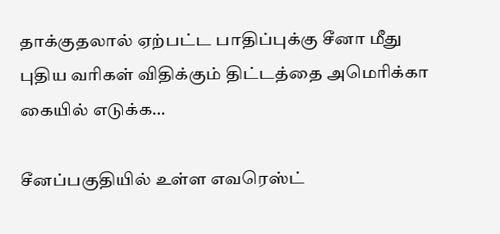தாக்குதலால் ஏற்பட்ட பாதிப்புக்கு சீனா மீது புதிய வரிகள் விதிக்கும் திட்டத்தை அமெரிக்கா கையில் எடுக்க…

சீனப்பகுதியில் உள்ள எவரெஸ்ட்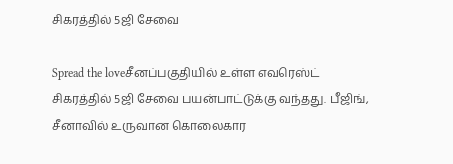சிகரத்தில் 5ஜி சேவை

Spread the loveசீனப்பகுதியில் உள்ள எவரெஸ்ட் சிகரத்தில் 5ஜி சேவை பயன்பாட்டுக்கு வந்தது. பீஜிங், சீனாவில் உருவான கொலைகார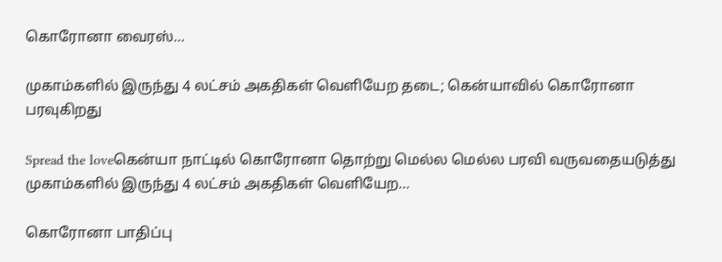கொரோனா வைரஸ்…

முகாம்களில் இருந்து 4 லட்சம் அகதிகள் வெளியேற தடை; கென்யாவில் கொரோனா பரவுகிறது

Spread the loveகென்யா நாட்டில் கொரோனா தொற்று மெல்ல மெல்ல பரவி வருவதையடுத்து முகாம்களில் இருந்து 4 லட்சம் அகதிகள் வெளியேற…

கொரோனா பாதிப்பு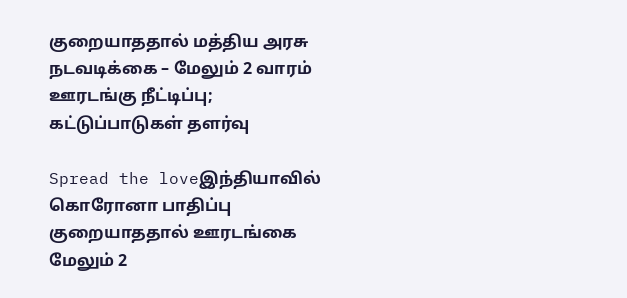குறையாததால் மத்திய அரசு நடவடிக்கை – மேலும் 2 வாரம் ஊரடங்கு நீட்டிப்பு; கட்டுப்பாடுகள் தளர்வு

Spread the loveஇந்தியாவில் கொரோனா பாதிப்பு குறையாததால் ஊரடங்கை மேலும் 2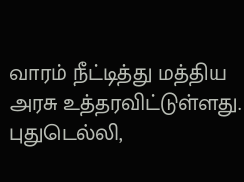வாரம் நீட்டித்து மத்திய அரசு உத்தரவிட்டுள்ளது. புதுடெல்லி,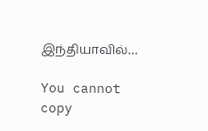இந்தியாவில்…

You cannot copy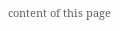content of this page